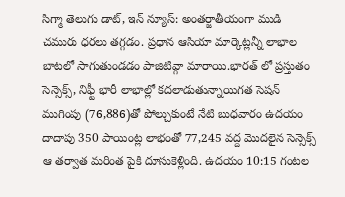సిగ్మా తెలుగు డాట్, ఇన్ న్యూస్: అంతర్జాతీయంగా ముడి చమురు ధరలు తగ్గడం. ప్రధాన ఆసియా మార్కెట్లన్నీ లాభాల బాటలో సాగుతుండడం పాజిటివ్గా మారాయి.భారత్ లో ప్రస్తుతం సెన్సెక్స్, నిఫ్టీ భారీ లాభాల్లో కదలాడుతున్నాయిగత సెషన్ ముగింపు (76,886)తో పోల్చుకుంటే నేటి బుధవారం ఉదయం దాదాపు 350 పాయింట్ల లాభంతో 77,245 వద్ద మొదలైన సెన్సెక్స్ ఆ తర్వాత మరింత పైకి దూసుకెళ్లింది. ఉదయం 10:15 గంటల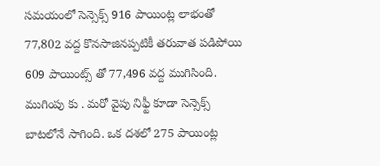సమయంలో సెన్సెక్స్ 916 పాయింట్ల లాభంతో 77,802 వద్ద కొనసాజినప్పటికీ తరువాత పడిపోయి 609 పాయింట్స్ తో 77,496 వద్ద ముగిసింది. ముగింపు కు . మరో వైపు నిఫ్టీ కూడా సెన్సెక్స్ బాటలోనే సాగింది. ఒక దశలో 275 పాయింట్ల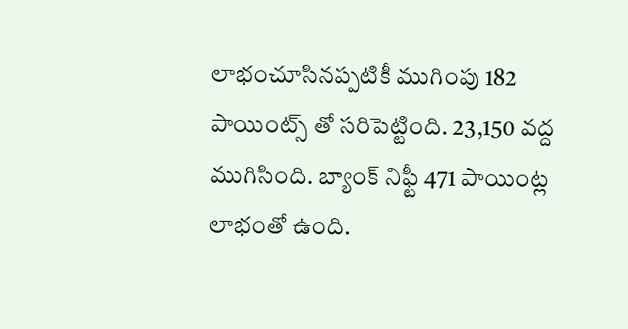లాభంచూసినప్పటికీ ముగింపు 182 పాయింట్స్ తో సరిపెట్టింది. 23,150 వద్ద ముగిసింది. బ్యాంక్ నిఫ్టీ 471 పాయింట్ల లాభంతో ఉంది.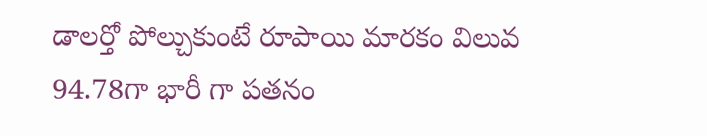డాలర్తో పోల్చుకుంటే రూపాయి మారకం విలువ 94.78గా భారీ గా పతనం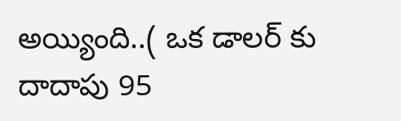అయ్యింది..( ఒక డాలర్ కు దాదాపు 95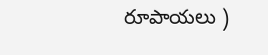రూపాయలు )